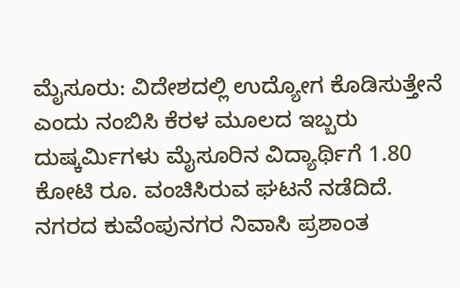ಮೈಸೂರು: ವಿದೇಶದಲ್ಲಿ ಉದ್ಯೋಗ ಕೊಡಿಸುತ್ತೇನೆ ಎಂದು ನಂಬಿಸಿ ಕೆರಳ ಮೂಲದ ಇಬ್ಬರು ದುಷ್ಕರ್ಮಿಗಳು ಮೈಸೂರಿನ ವಿದ್ಯಾರ್ಥಿಗೆ 1.80 ಕೋಟಿ ರೂ. ವಂಚಿಸಿರುವ ಘಟನೆ ನಡೆದಿದೆ.
ನಗರದ ಕುವೆಂಪುನಗರ ನಿವಾಸಿ ಪ್ರಶಾಂತ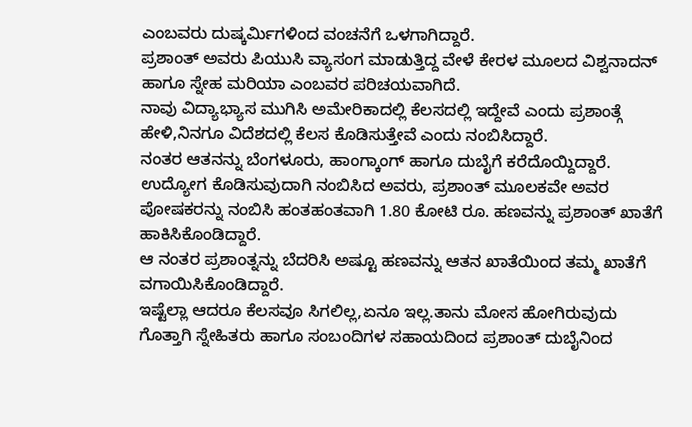ಎಂಬವರು ದುಷ್ಕರ್ಮಿಗಳಿಂದ ವಂಚನೆಗೆ ಒಳಗಾಗಿದ್ದಾರೆ.
ಪ್ರಶಾಂತ್ ಅವರು ಪಿಯುಸಿ ವ್ಯಾಸಂಗ ಮಾಡುತ್ತಿದ್ದ ವೇಳೆ ಕೇರಳ ಮೂಲದ ವಿಶ್ವನಾದನ್ ಹಾಗೂ ಸ್ನೇಹ ಮರಿಯಾ ಎಂಬವರ ಪರಿಚಯವಾಗಿದೆ.
ನಾವು ವಿದ್ಯಾಭ್ಯಾಸ ಮುಗಿಸಿ ಅಮೇರಿಕಾದಲ್ಲಿ ಕೆಲಸದಲ್ಲಿ ಇದ್ದೇವೆ ಎಂದು ಪ್ರಶಾಂತ್ಗೆ ಹೇಳಿ,ನಿನಗೂ ವಿದೆಶದಲ್ಲಿ ಕೆಲಸ ಕೊಡಿಸುತ್ತೇವೆ ಎಂದು ನಂಬಿಸಿದ್ದಾರೆ.
ನಂತರ ಆತನನ್ನು ಬೆಂಗಳೂರು, ಹಾಂಗ್ಕಾಂಗ್ ಹಾಗೂ ದುಬೈಗೆ ಕರೆದೊಯ್ದಿದ್ದಾರೆ. ಉದ್ಯೋಗ ಕೊಡಿಸುವುದಾಗಿ ನಂಬಿಸಿದ ಅವರು, ಪ್ರಶಾಂತ್ ಮೂಲಕವೇ ಅವರ ಪೋಷಕರನ್ನು ನಂಬಿಸಿ ಹಂತಹಂತವಾಗಿ 1.80 ಕೋಟಿ ರೂ. ಹಣವನ್ನು ಪ್ರಶಾಂತ್ ಖಾತೆಗೆ ಹಾಕಿಸಿಕೊಂಡಿದ್ದಾರೆ.
ಆ ನಂತರ ಪ್ರಶಾಂತ್ನನ್ನು ಬೆದರಿಸಿ ಅಷ್ಟೂ ಹಣವನ್ನು ಆತನ ಖಾತೆಯಿಂದ ತಮ್ಮ ಖಾತೆಗೆ ವಗಾಯಿಸಿಕೊಂಡಿದ್ದಾರೆ.
ಇಷ್ಟೆಲ್ಲಾ ಆದರೂ ಕೆಲಸವೂ ಸಿಗಲಿಲ್ಲ,ಏನೂ ಇಲ್ಲ.ತಾನು ಮೋಸ ಹೋಗಿರುವುದು ಗೊತ್ತಾಗಿ ಸ್ನೇಹಿತರು ಹಾಗೂ ಸಂಬಂದಿಗಳ ಸಹಾಯದಿಂದ ಪ್ರಶಾಂತ್ ದುಬೈನಿಂದ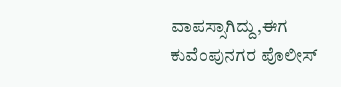ವಾಪಸ್ಸಾಗಿದ್ದು,ಈಗ ಕುವೆಂಪುನಗರ ಪೊಲೀಸ್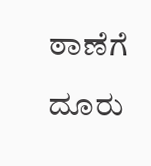ಠಾಣೆಗೆ ದೂರು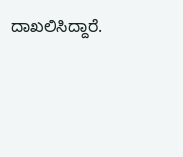ದಾಖಲಿಸಿದ್ದಾರೆ.